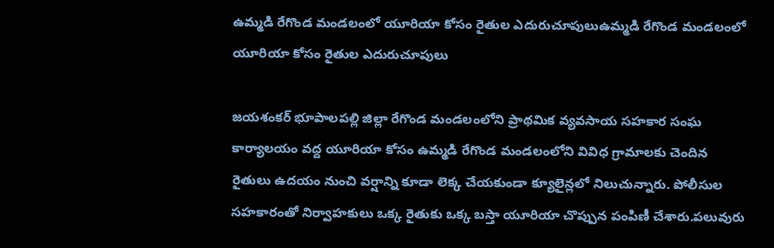ఉమ్మడి రేగొండ మండలంలో యూరియా కోసం రైతుల ఎదురుచూపులుఉమ్మడి రేగొండ మండలంలో యూరియా కోసం రైతుల ఎదురుచూపులు

జయశంకర్ భూపాలపల్లి జిల్లా రేగొండ మండలంలోని ప్రాథమిక వ్యవసాయ సహకార సంఘ కార్యాలయం వద్ద యూరియా కోసం ఉమ్మడి రేగొండ మండలంలోని వివిధ గ్రామాలకు చెందిన రైతులు ఉదయం నుంచి వర్షాన్ని కూడా లెక్క చేయకుండా క్యూలైన్లలో నిలుచున్నారు. పోలీసుల సహకారంతో నిర్వాహకులు ఒక్క రైతుకు ఒక్క బస్తా యూరియా చొప్పున పంపిణీ చేశారు.పలువురు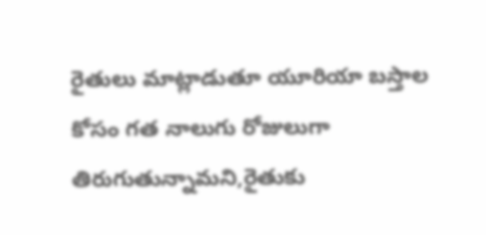రైతులు మాట్లాడుతూ యూరియా బస్తాల కోసం గత నాలుగు రోజులుగా తిరుగుతున్నామని,రైతుకు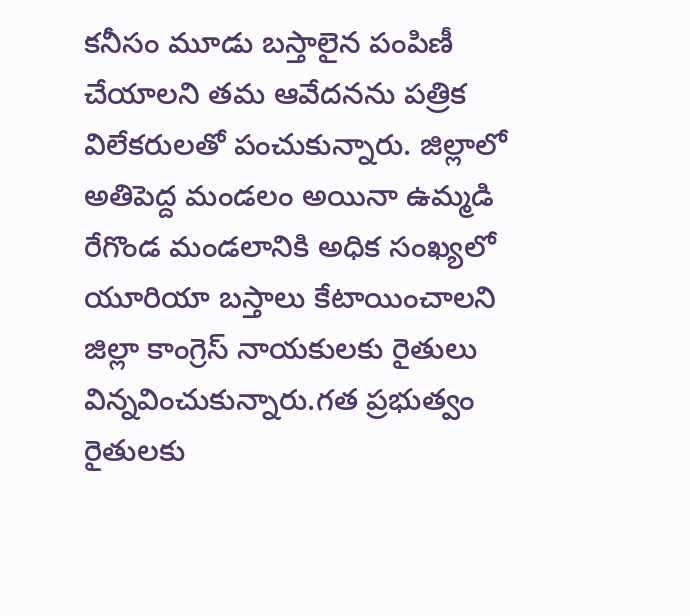కనీసం మూడు బస్తాలైన పంపిణీ చేయాలని తమ ఆవేదనను పత్రిక విలేకరులతో పంచుకున్నారు. జిల్లాలో అతిపెద్ద మండలం అయినా ఉమ్మడి రేగొండ మండలానికి అధిక సంఖ్యలో యూరియా బస్తాలు కేటాయించాలని జిల్లా కాంగ్రెస్ నాయకులకు రైతులు విన్నవించుకున్నారు.గత ప్రభుత్వం రైతులకు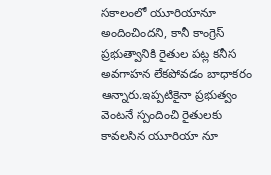సకాలంలో యూరియానూ అందించిందని, కానీ కాంగ్రెస్ ప్రభుత్వానికి రైతుల పట్ల కనీస అవగాహన లేకపోవడం బాధాకరం ఆన్నారు.ఇప్పటికైనా ప్రభుత్వం వెంటనే స్పందించి రైతులకు కావలసిన యూరియా నూ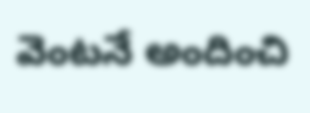వెంటనే అందించి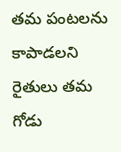తమ పంటలను కాపాడలని రైతులు తమ గోడు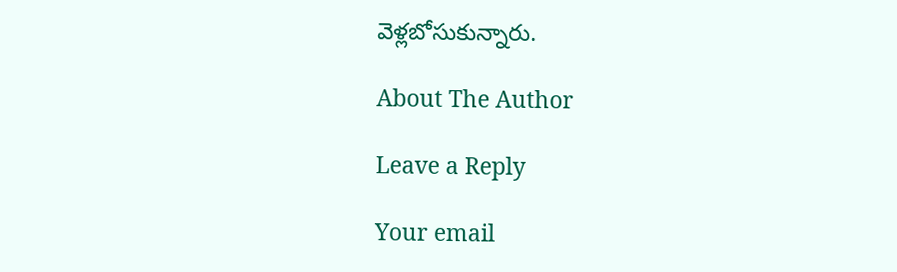వెళ్లబోసుకున్నారు.

About The Author

Leave a Reply

Your email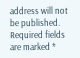address will not be published. Required fields are marked *